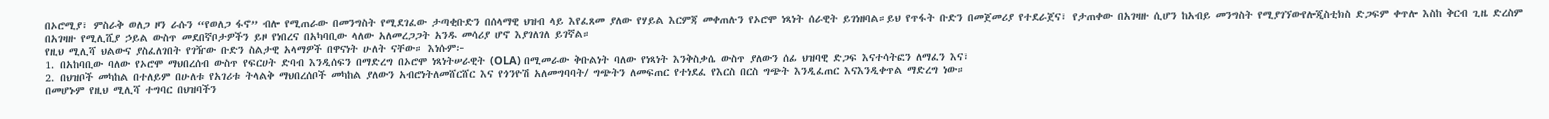በኦሮሚያ፣ ምስራቅ ወለጋ ዞን ራሱን “የወለጋ ፋኖ” ብሎ የሚጠራው በመንግስት የሚደገፈው ታጣቂቡድን በሰላማዊ ህዝብ ላይ እየፈጸመ ያለው የሃይል እርምጃ መቀጠሉን የኦሮሞ ነጻነት ሰራዊት ይገነዘባል።ይህ የጥፋት ቡድን በመጀመሪያ የተደራጀና፣ የታጠቀው በአገዛዙ ሲሆን ከአብይ መንግስት የሚያገኘውየሎጂስቲክስ ድጋፍም ቀጥሎ እስከ ቅርብ ጊዜ ድረስም በአገዛዙ የሚሊሺያ ኃይል ውስጥ መደበኛቦታዎችን ይዞ የነበረና በአካባቢው ላለው አለመረጋጋት አንዱ መሳሪያ ሆኖ እያገለገለ ይገኛል።
የዚህ ሚሊሻ ህልውና ያስፈለገበት የገዥው ቡድን ስልታዊ አላማዎች በዋናነት ሁለት ናቸው። እነሱም፦
1. በአከባቢው ባለው የኦሮሞ ማህበረሰብ ውስጥ የፍርሀት ድባብ እንዲሰፍን በማድረግ በኦሮሞ ነጻነትሠራዊት (OLA) በሚመራው ቅቡልነት ባለው የነጻነት እንቅስቃሴ ውስጥ ያለውን ሰፊ ህዝባዊ ድጋፍ እናተሳትፎን ለማፈን እና፣
2. በህዝቦች መካከል በተለይም በሁለቱ የአገሪቱ ትላልቅ ማህበረሰቦች መካከል ያለውን አብሮነትለመሸርሸር እና የጎንዮሽ አለመግባባት/ ግጭትን ለመፍጠር የተነደፈ የእርስ በርስ ግጭት እንዲፈጠር እናእንዲቀጥል ማድረግ ነው።
በመሆኑም የዚህ ሚሊሻ ተግባር በህዝባችን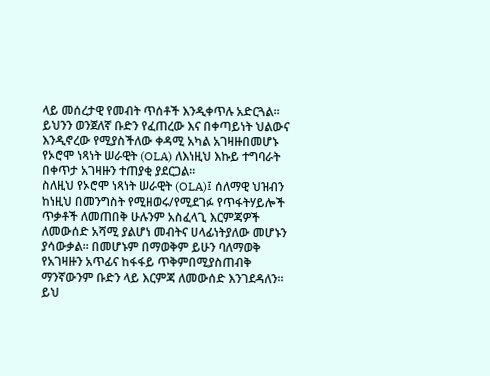ላይ መሰረታዊ የመብት ጥሰቶች እንዲቀጥሉ አድርጓል። ይህንን ወንጀለኛ ቡድን የፈጠረው እና በቀጣይነት ህልውና እንዲኖረው የሚያስችለው ቀዳሚ አካል አገዛዙበመሆኑ የኦሮሞ ነጻነት ሠራዊት (OLA) ለእነዚህ እኩይ ተግባራት በቀጥታ አገዛዙን ተጠያቂ ያደርጋል።
ስለዚህ የኦሮሞ ነጻነት ሠራዊት (OLA)፤ ሰለማዊ ህዝብን ከነዚህ በመንግስት የሚዘወሩ/የሚደገፉ የጥፋትሃይሎች ጥቃቶች ለመጠበቅ ሁሉንም አስፈላጊ እርምጃዎች ለመውሰድ አሻሚ ያልሆነ መብትና ሀላፊነትያለው መሆኑን ያሳውቃል። በመሆኑም በማወቅም ይሁን ባለማወቅ የአገዛዙን አጥፊና ከፋፋይ ጥቅምበሚያስጠብቅ ማንኛውንም ቡድን ላይ እርምጃ ለመውሰድ እንገደዳለን። ይህ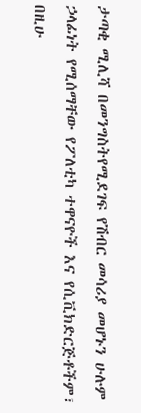ታጣቂ ሚሊሻ በመንግስትየሚደገፍ የሽብር መሳሪያ መሆኑን ሁሉም ኃላፊነት የሚሰማቸው የፖለቲካ ተዋናዮች እና የሲቪክድርጅቶችም፣ በዚሁ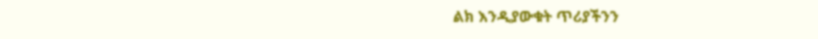ልክ እንዲያውቁት ጥሪያችንን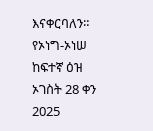እናቀርባለን።
የኦነግ-ኦነሠ ከፍተኛ ዕዝ
ኦገስት 28 ቀን 2025